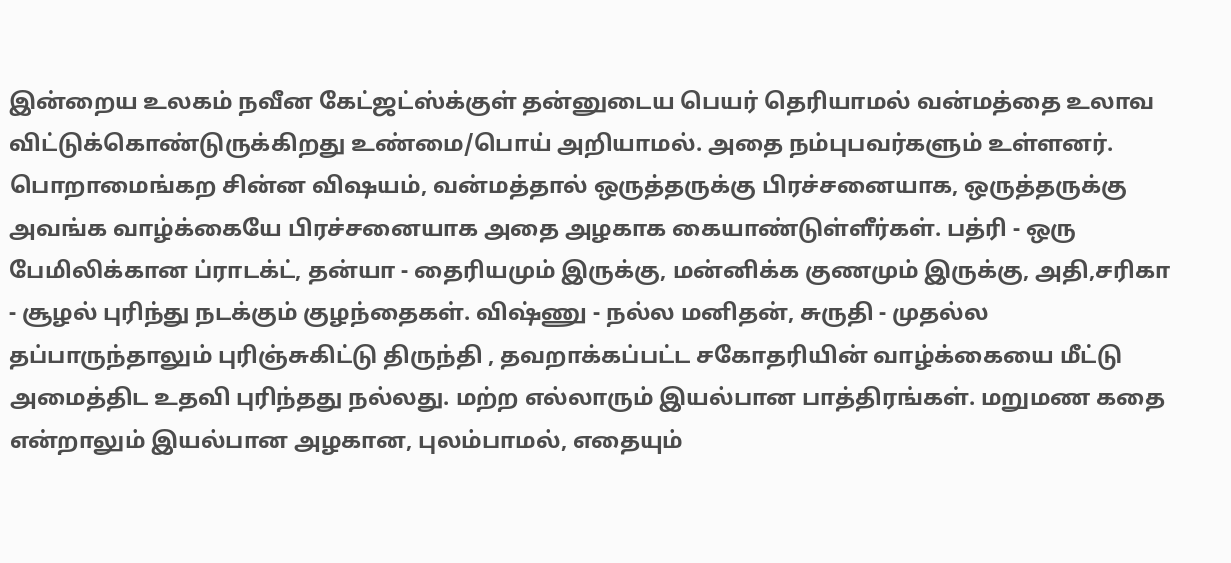இன்றைய உலகம் நவீன கேட்ஜட்ஸ்க்குள் தன்னுடைய பெயர் தெரியாமல் வன்மத்தை உலாவ விட்டுக்கொண்டுருக்கிறது உண்மை/பொய் அறியாமல். அதை நம்புபவர்களும் உள்ளனர். பொறாமைங்கற சின்ன விஷயம், வன்மத்தால் ஒருத்தருக்கு பிரச்சனையாக, ஒருத்தருக்கு அவங்க வாழ்க்கையே பிரச்சனையாக அதை அழகாக கையாண்டுள்ளீர்கள். பத்ரி - ஒரு பேமிலிக்கான ப்ராடக்ட், தன்யா - தைரியமும் இருக்கு, மன்னிக்க குணமும் இருக்கு, அதி,சரிகா - சூழல் புரிந்து நடக்கும் குழந்தைகள். விஷ்ணு - நல்ல மனிதன், சுருதி - முதல்ல தப்பாருந்தாலும் புரிஞ்சுகிட்டு திருந்தி , தவறாக்கப்பட்ட சகோதரியின் வாழ்க்கையை மீட்டு அமைத்திட உதவி புரிந்தது நல்லது. மற்ற எல்லாரும் இயல்பான பாத்திரங்கள். மறுமண கதை என்றாலும் இயல்பான அழகான, புலம்பாமல், எதையும்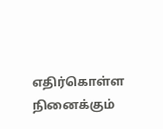எதிர்கொள்ள நினைக்கும்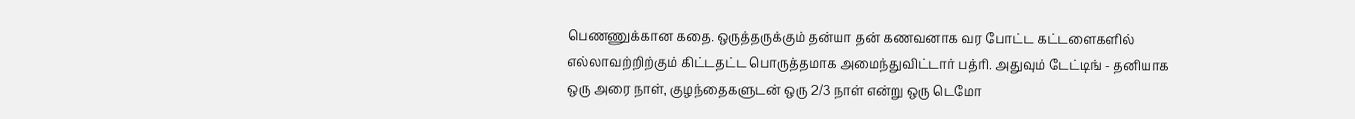பெணணுக்கான கதை. ஒருத்தருக்கும் தன்யா தன் கணவனாக வர போட்ட கட்டளைகளில் எல்லாவற்றிற்கும் கிட்டதட்ட பொருத்தமாக அமைந்துவிட்டார் பத்ரி. அதுவும் டேட்டிங் - தனியாக ஒரு அரை நாள், குழந்தைகளுடன் ஒரு 2/3 நாள் என்று ஒரு டெமோ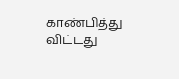காண்பித்து
விட்டது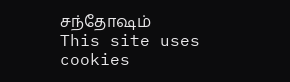சந்தோஷம்
This site uses cookies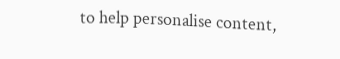to help personalise content,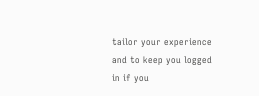tailor your experience and to keep you logged in if you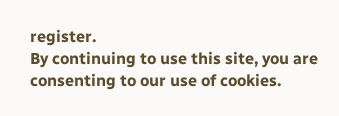register.
By continuing to use this site, you are consenting to our use of cookies.